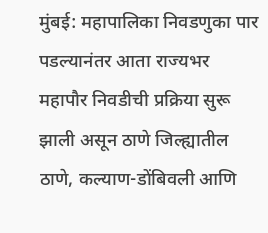मुंबई: महापालिका निवडणुका पार पडल्यानंतर आता राज्यभर महापौर निवडीची प्रक्रिया सुरू झाली असून ठाणे जिल्ह्यातील ठाणे, कल्याण-डोंबिवली आणि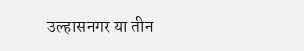उल्हासनगर या तीन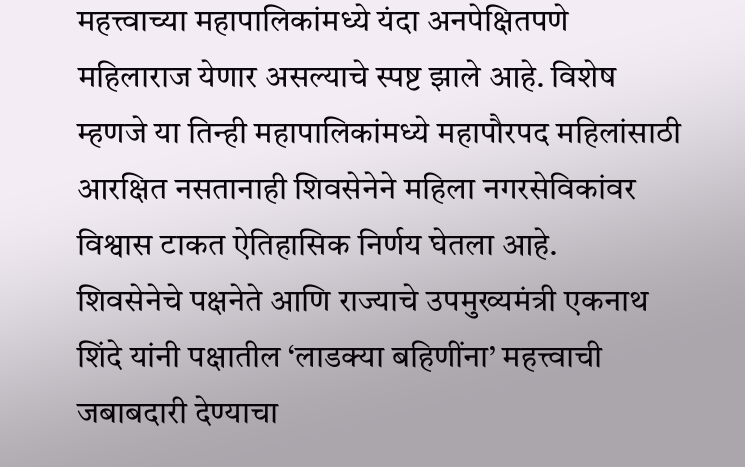महत्त्वाच्या महापालिकांमध्ये यंदा अनपेक्षितपणे महिलाराज येणार असल्याचे स्पष्ट झाले आहे. विशेष म्हणजे या तिन्ही महापालिकांमध्ये महापौरपद महिलांसाठी आरक्षित नसतानाही शिवसेनेने महिला नगरसेविकांवर विश्वास टाकत ऐतिहासिक निर्णय घेतला आहे.
शिवसेनेचे पक्षनेते आणि राज्याचे उपमुख्यमंत्री एकनाथ शिंदे यांनी पक्षातील ‘लाडक्या बहिणींना’ महत्त्वाची जबाबदारी देण्याचा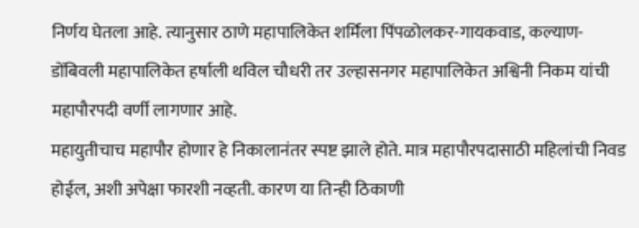निर्णय घेतला आहे. त्यानुसार ठाणे महापालिकेत शर्मिला पिंपळोलकर-गायकवाड, कल्याण-डोंबिवली महापालिकेत हर्षाली थविल चौधरी तर उल्हासनगर महापालिकेत अश्विनी निकम यांची महापौरपदी वर्णी लागणार आहे.
महायुतीचाच महापौर होणार हे निकालानंतर स्पष्ट झाले होते. मात्र महापौरपदासाठी महिलांची निवड होईल, अशी अपेक्षा फारशी नव्हती. कारण या तिन्ही ठिकाणी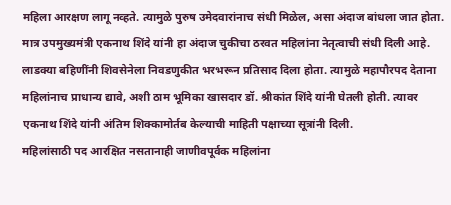महिला आरक्षण लागू नव्हते. त्यामुळे पुरुष उमेदवारांनाच संधी मिळेल, असा अंदाज बांधला जात होता. मात्र उपमुख्यमंत्री एकनाथ शिंदे यांनी हा अंदाज चुकीचा ठरवत महिलांना नेतृत्वाची संधी दिली आहे.
लाडक्या बहिणींनी शिवसेनेला निवडणुकीत भरभरून प्रतिसाद दिला होता. त्यामुळे महापौरपद देताना महिलांनाच प्राधान्य द्यावे, अशी ठाम भूमिका खासदार डॉ. श्रीकांत शिंदे यांनी घेतली होती. त्यावर एकनाथ शिंदे यांनी अंतिम शिक्कामोर्तब केल्याची माहिती पक्षाच्या सूत्रांनी दिली.
महिलांसाठी पद आरक्षित नसतानाही जाणीवपूर्वक महिलांना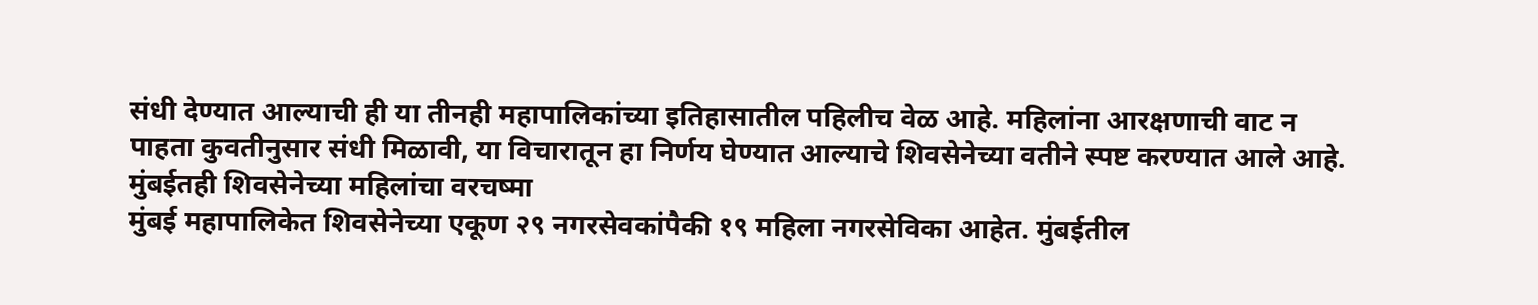संधी देण्यात आल्याची ही या तीनही महापालिकांच्या इतिहासातील पहिलीच वेळ आहे. महिलांना आरक्षणाची वाट न पाहता कुवतीनुसार संधी मिळावी, या विचारातून हा निर्णय घेण्यात आल्याचे शिवसेनेच्या वतीने स्पष्ट करण्यात आले आहे.
मुंबईतही शिवसेनेच्या महिलांचा वरचष्मा
मुंबई महापालिकेत शिवसेनेच्या एकूण २९ नगरसेवकांपैकी १९ महिला नगरसेविका आहेत. मुंबईतील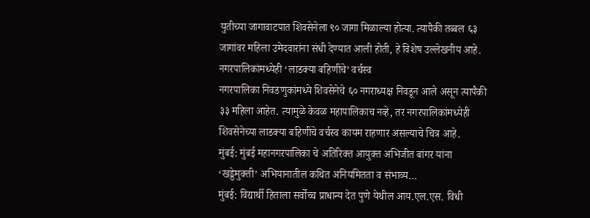युतीच्या जागावाटपात शिवसेनेला ९० जागा मिळाल्या होत्या. त्यापैकी तब्बल ६३ जागांवर महिला उमेदवारांना संधी देण्यात आली होती, हे विशेष उल्लेखनीय आहे.
नगरपालिकांमध्येही ‘लाडक्या बहिणींचे’ वर्चस्व
नगरपालिका निवडणुकांमध्ये शिवसेनेचे ६० नगराध्यक्ष निवडून आले असून त्यापैकी ३३ महिला आहेत. त्यामुळे केवळ महापालिकाच नव्हे, तर नगरपालिकांमध्येही शिवसेनेच्या लाडक्या बहिणींचे वर्चस्व कायम राहणार असल्याचे चित्र आहे.
मुंबई: मुंबई महानगरपालिका चे अतिरिक्त आयुक्त अभिजीत बांगर यांना ‘खड्डेमुक्ती’ अभियानातील कथित अनियमितता व संभाव्य…
मुंबई: विद्यार्थी हिताला सर्वोच्च प्राधान्य देत पुणे येथील आय.एल.एस. विधी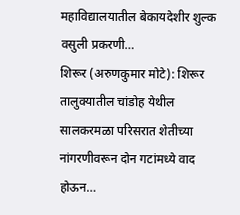महाविद्यालयातील बेकायदेशीर शुल्क वसुली प्रकरणी…
शिरूर (अरुणकुमार मोटे): शिरूर तालुक्यातील चांडोह येथील सालकरमळा परिसरात शेतीच्या नांगरणीवरून दोन गटांमध्ये वाद होऊन…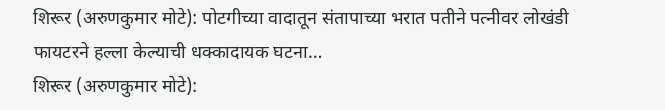शिरूर (अरुणकुमार मोटे): पोटगीच्या वादातून संतापाच्या भरात पतीने पत्नीवर लोखंडी फायटरने हल्ला केल्याची धक्कादायक घटना…
शिरूर (अरुणकुमार मोटे):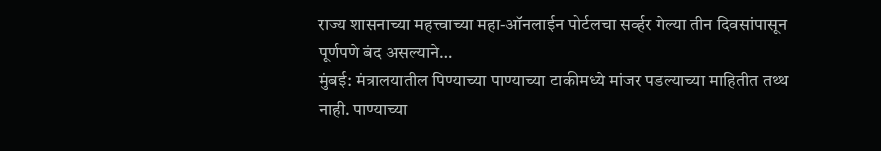राज्य शासनाच्या महत्त्वाच्या महा-ऑनलाईन पोर्टलचा सर्व्हर गेल्या तीन दिवसांपासून पूर्णपणे बंद असल्याने…
मुंबई: मंत्रालयातील पिण्याच्या पाण्याच्या टाकीमध्ये मांजर पडल्याच्या माहितीत तथ्थ नाही. पाण्याच्या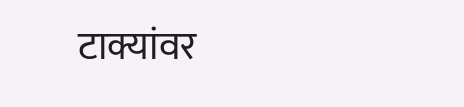टाक्यांवर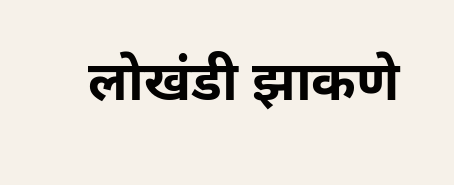लोखंडी झाकणे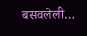बसवलेली…